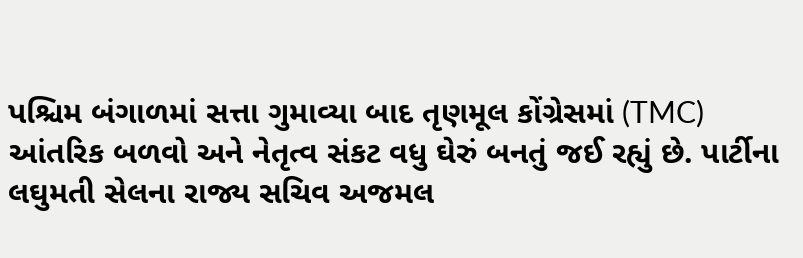પશ્ચિમ બંગાળમાં સત્તા ગુમાવ્યા બાદ તૃણમૂલ કોંગ્રેસમાં (TMC) આંતરિક બળવો અને નેતૃત્વ સંકટ વધુ ઘેરું બનતું જઈ રહ્યું છે. પાર્ટીના લઘુમતી સેલના રાજ્ય સચિવ અજમલ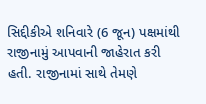સિદ્દીકીએ શનિવારે (6 જૂન) પક્ષમાંથી રાજીનામું આપવાની જાહેરાત કરી હતી. રાજીનામાં સાથે તેમણે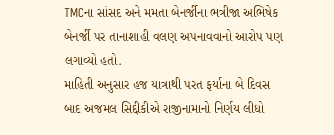TMCના સાંસદ અને મમતા બેનર્જીના ભત્રીજા અભિષેક બેનર્જી પર તાનાશાહી વલણ અપનાવવાનો આરોપ પણ લગાવ્યો હતો.
માહિતી અનુસાર હજ યાત્રાથી પરત ફર્યાના બે દિવસ બાદ અજમલ સિદ્દીકીએ રાજીનામાનો નિર્ણય લીધો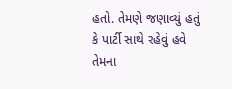હતો. તેમણે જણાવ્યું હતું કે પાર્ટી સાથે રહેવું હવે તેમના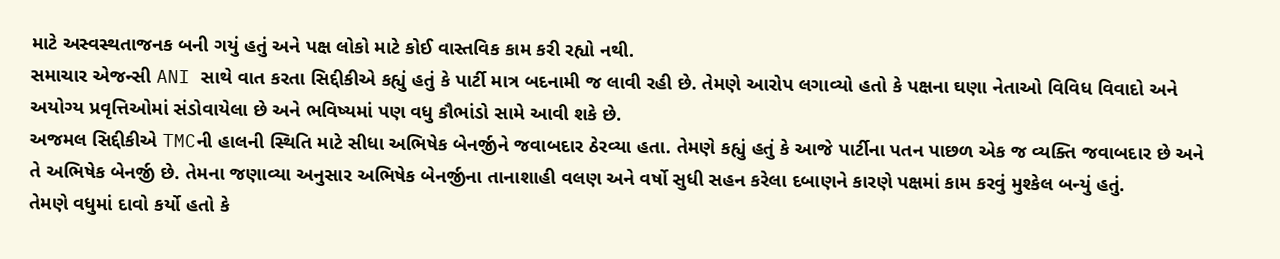માટે અસ્વસ્થતાજનક બની ગયું હતું અને પક્ષ લોકો માટે કોઈ વાસ્તવિક કામ કરી રહ્યો નથી.
સમાચાર એજન્સી ANI સાથે વાત કરતા સિદ્દીકીએ કહ્યું હતું કે પાર્ટી માત્ર બદનામી જ લાવી રહી છે. તેમણે આરોપ લગાવ્યો હતો કે પક્ષના ઘણા નેતાઓ વિવિધ વિવાદો અને અયોગ્ય પ્રવૃત્તિઓમાં સંડોવાયેલા છે અને ભવિષ્યમાં પણ વધુ કૌભાંડો સામે આવી શકે છે.
અજમલ સિદ્દીકીએ TMCની હાલની સ્થિતિ માટે સીધા અભિષેક બેનર્જીને જવાબદાર ઠેરવ્યા હતા. તેમણે કહ્યું હતું કે આજે પાર્ટીના પતન પાછળ એક જ વ્યક્તિ જવાબદાર છે અને તે અભિષેક બેનર્જી છે. તેમના જણાવ્યા અનુસાર અભિષેક બેનર્જીના તાનાશાહી વલણ અને વર્ષો સુધી સહન કરેલા દબાણને કારણે પક્ષમાં કામ કરવું મુશ્કેલ બન્યું હતું.
તેમણે વધુમાં દાવો કર્યો હતો કે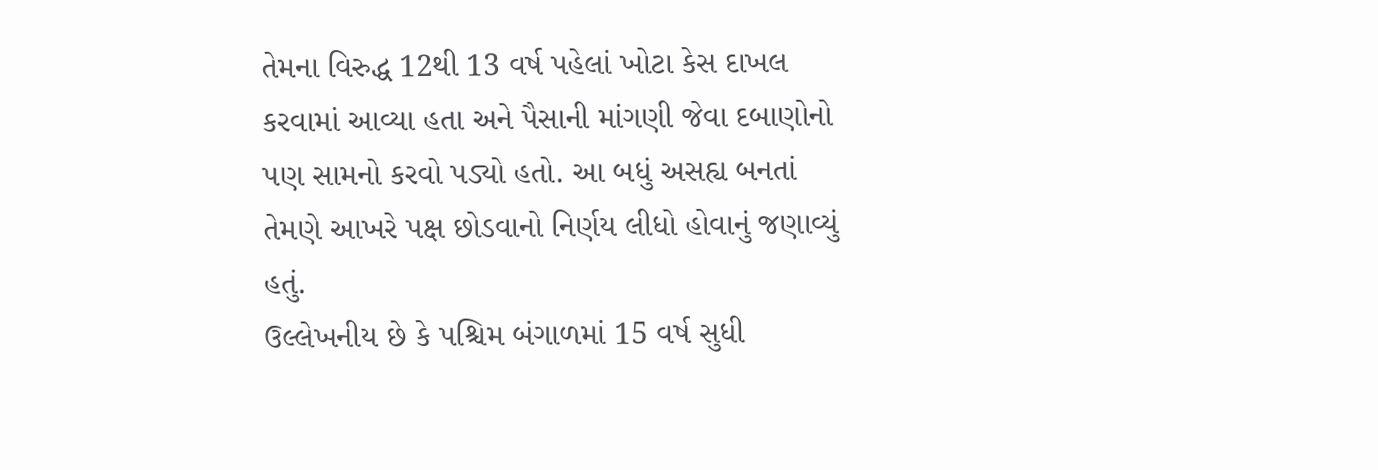તેમના વિરુદ્ધ 12થી 13 વર્ષ પહેલાં ખોટા કેસ દાખલ કરવામાં આવ્યા હતા અને પૈસાની માંગણી જેવા દબાણોનો પણ સામનો કરવો પડ્યો હતો. આ બધું અસહ્ય બનતાં તેમણે આખરે પક્ષ છોડવાનો નિર્ણય લીધો હોવાનું જણાવ્યું હતું.
ઉલ્લેખનીય છે કે પશ્ચિમ બંગાળમાં 15 વર્ષ સુધી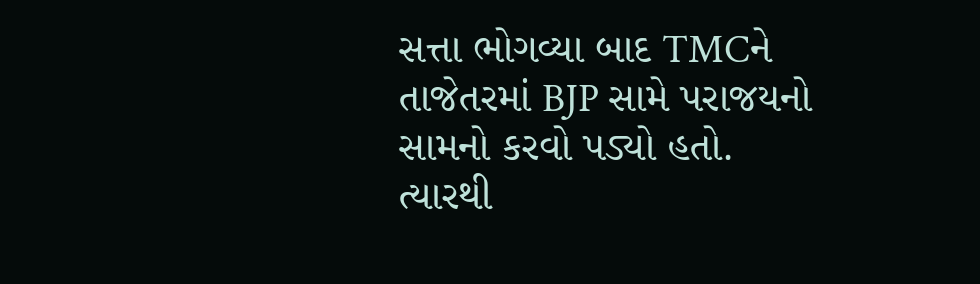સત્તા ભોગવ્યા બાદ TMCને તાજેતરમાં BJP સામે પરાજયનો સામનો કરવો પડ્યો હતો. ત્યારથી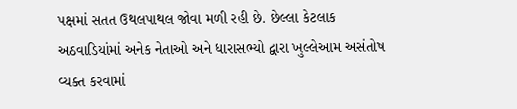પક્ષમાં સતત ઉથલપાથલ જોવા મળી રહી છે. છેલ્લા કેટલાક અઠવાડિયાંમાં અનેક નેતાઓ અને ધારાસભ્યો દ્વારા ખુલ્લેઆમ અસંતોષ વ્યક્ત કરવામાં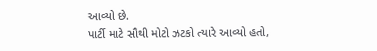આવ્યો છે.
પાર્ટી માટે સૌથી મોટો ઝટકો ત્યારે આવ્યો હતો,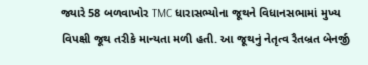જ્યારે 58 બળવાખોર TMC ધારાસભ્યોના જૂથને વિધાનસભામાં મુખ્ય વિપક્ષી જૂથ તરીકે માન્યતા મળી હતી. આ જૂથનું નેતૃત્વ રૈતબ્રત બેનર્જી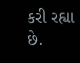કરી રહ્યા છે.